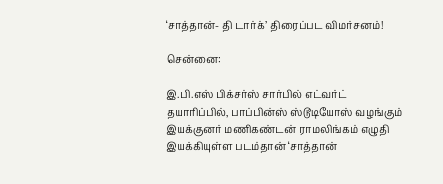‘சாத்தான்- தி டார்க்’ திரைப்பட விமர்சனம்!

சென்னை:

இ.பி.எஸ் பிக்சர்ஸ் சார்பில் எட்வர்ட் தயாரிப்பில், பாப்பின்ஸ் ஸ்டூடியோஸ் வழங்கும் இயக்குனர் மணிகண்டன் ராமலிங்கம் எழுதி இயக்கியுள்ள படம்தான் ‘சாத்தான்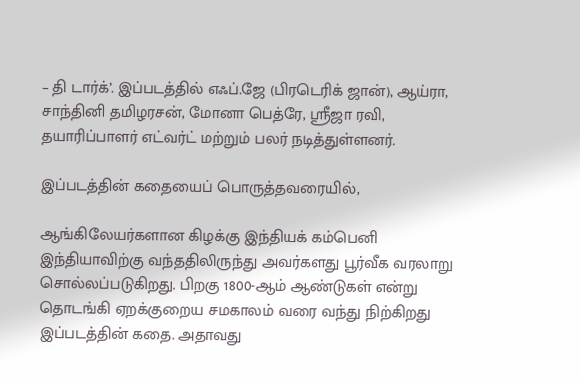– தி டார்க்’. இப்படத்தில் எஃப்.ஜே (பிரடெரிக் ஜான்), ஆய்ரா, சாந்தினி தமிழரசன், மோனா பெத்ரே, ஸ்ரீஜா ரவி, தயாரிப்பாளர் எட்வர்ட் மற்றும் பலர் நடித்துள்ளனர்.

இப்படத்தின் கதையைப் பொருத்தவரையில்,

ஆங்கிலேயர்களான கிழக்கு இந்தியக் கம்பெனி இந்தியாவிற்கு வந்ததிலிருந்து அவர்களது பூர்வீக வரலாறு சொல்லப்படுகிறது. பிறகு 1800-ஆம் ஆண்டுகள் என்று தொடங்கி ஏறக்குறைய சமகாலம் வரை வந்து நிற்கிறது இப்படத்தின் கதை. அதாவது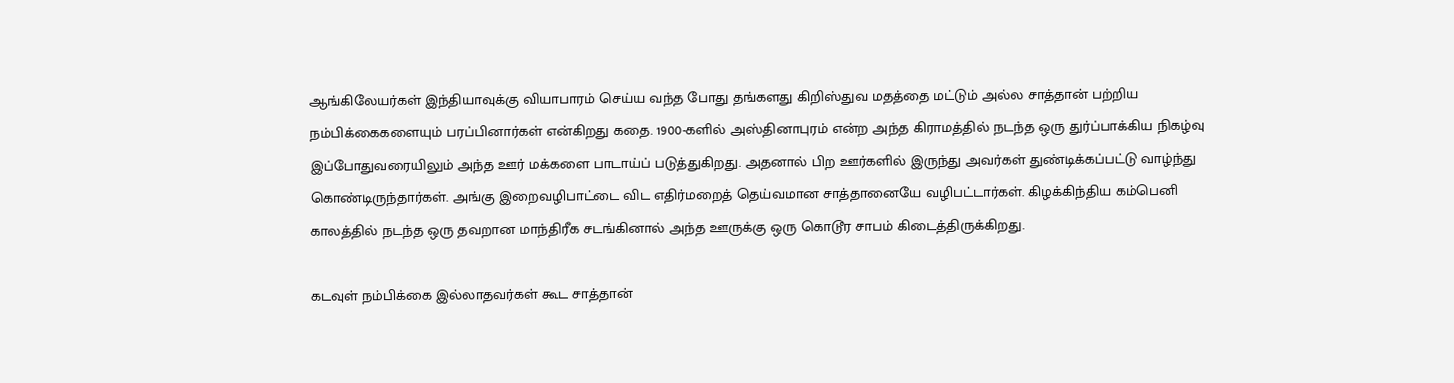ஆங்கிலேயர்கள் இந்தியாவுக்கு வியாபாரம் செய்ய வந்த போது தங்களது கிறிஸ்துவ மதத்தை மட்டும் அல்ல சாத்தான் பற்றிய நம்பிக்கைகளையும் பரப்பினார்கள் என்கிறது கதை. 1900-களில் அஸ்தினாபுரம் என்ற அந்த கிராமத்தில் நடந்த ஒரு துர்ப்பாக்கிய நிகழ்வு இப்போதுவரையிலும் அந்த ஊர் மக்களை பாடாய்ப் படுத்துகிறது. அதனால் பிற ஊர்களில் இருந்து அவர்கள் துண்டிக்கப்பட்டு வாழ்ந்து கொண்டிருந்தார்கள். அங்கு இறைவழிபாட்டை விட எதிர்மறைத் தெய்வமான சாத்தானையே வழிபட்டார்கள். கிழக்கிந்திய கம்பெனி காலத்தில் நடந்த ஒரு தவறான மாந்திரீக சடங்கினால் அந்த ஊருக்கு ஒரு கொடூர சாபம் கிடைத்திருக்கிறது.

கடவுள் நம்பிக்கை இல்லாதவர்கள் கூட சாத்தான்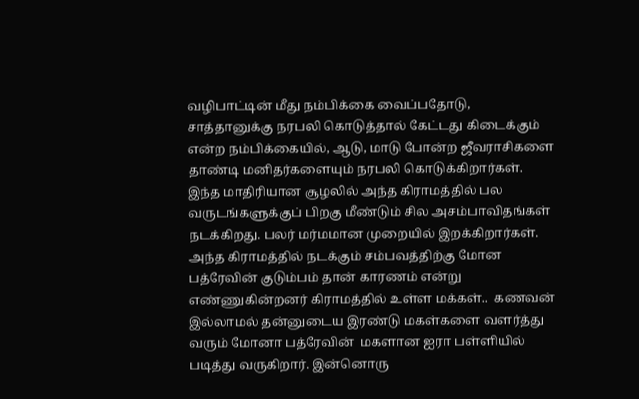வழிபாட்டின் மீது நம்பிக்கை வைப்பதோடு, சாத்தானுக்கு நரபலி கொடுத்தால் கேட்டது கிடைக்கும் என்ற நம்பிக்கையில், ஆடு, மாடு போன்ற ஜீவராசிகளை தாண்டி மனிதர்களையும் நரபலி கொடுக்கிறார்கள். இந்த மாதிரியான சூழலில் அந்த கிராமத்தில் பல வருடங்களுக்குப் பிறகு மீண்டும் சில அசம்பாவிதங்கள் நடக்கிறது. பலர் மர்மமான முறையில் இறக்கிறார்கள். அந்த கிராமத்தில் நடக்கும் சம்பவத்திற்கு மோன பத்ரேவின் குடும்பம் தான் காரணம் என்று எண்ணுகின்றனர் கிராமத்தில் உள்ள மக்கள்..  கணவன் இல்லாமல் தன்னுடைய இரண்டு மகள்களை வளர்த்து வரும் மோனா பத்ரேவின்  மகளான ஐரா பள்ளியில் படித்து வருகிறார். இன்னொரு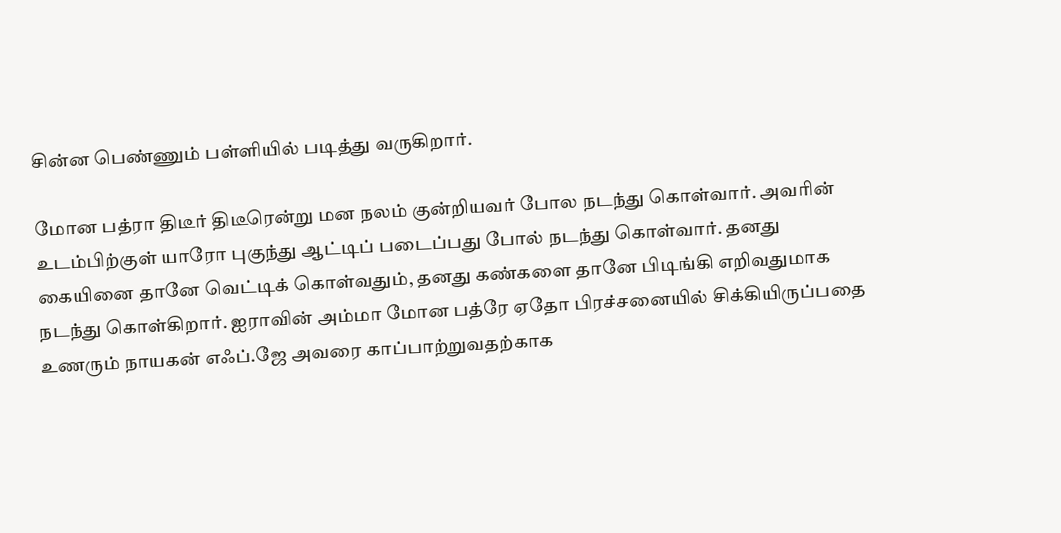சின்ன பெண்ணும் பள்ளியில் படித்து வருகிறார்.

மோன பத்ரா திடீர் திடீரென்று மன நலம் குன்றியவர் போல நடந்து கொள்வார். அவரின் உடம்பிற்குள் யாரோ புகுந்து ஆட்டிப் படைப்பது போல் நடந்து கொள்வார். தனது கையினை தானே வெட்டிக் கொள்வதும், தனது கண்களை தானே பிடிங்கி எறிவதுமாக நடந்து கொள்கிறார். ஐராவின் அம்மா மோன பத்ரே ஏதோ பிரச்சனையில் சிக்கியிருப்பதை உணரும் நாயகன் எஃப்.ஜே அவரை காப்பாற்றுவதற்காக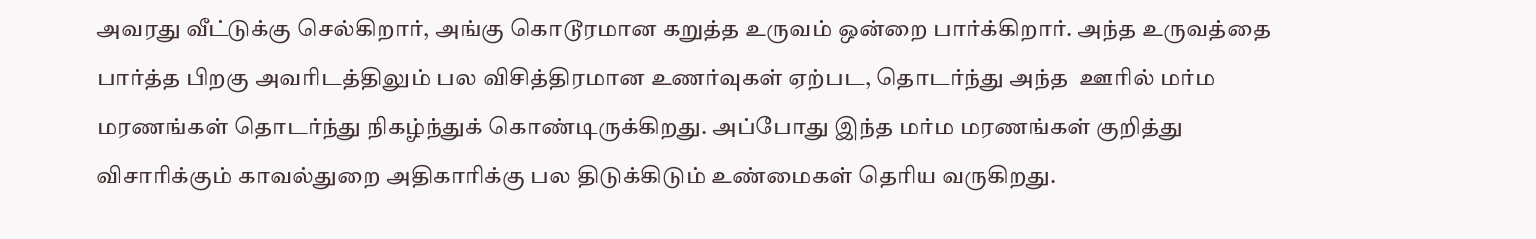அவரது வீட்டுக்கு செல்கிறார், அங்கு கொடூரமான கறுத்த உருவம் ஒன்றை பார்க்கிறார். அந்த உருவத்தை பார்த்த பிறகு அவரிடத்திலும் பல விசித்திரமான உணர்வுகள் ஏற்பட, தொடர்ந்து அந்த  ஊரில் மர்ம மரணங்கள் தொடர்ந்து நிகழ்ந்துக் கொண்டிருக்கிறது. அப்போது இந்த மர்ம மரணங்கள் குறித்து விசாரிக்கும் காவல்துறை அதிகாரிக்கு பல திடுக்கிடும் உண்மைகள் தெரிய வருகிறது.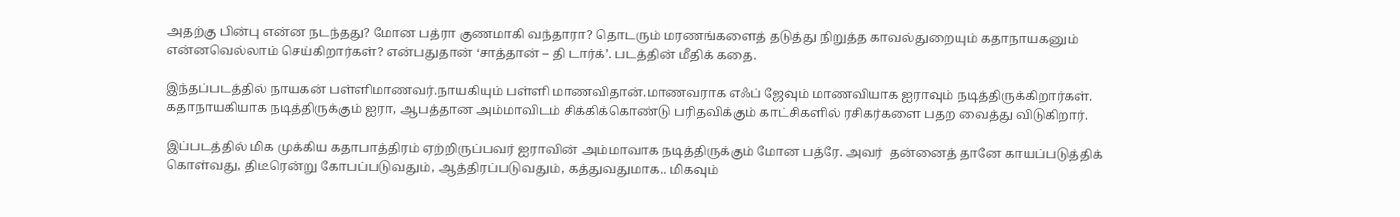அதற்கு பின்பு என்ன நடந்தது? மோன பத்ரா குணமாகி வந்தாரா? தொடரும் மரணங்களைத் தடுத்து நிறுத்த காவல்துறையும் கதாநாயகனும் என்னவெல்லாம் செய்கிறார்கள்? என்பதுதான் ‘சாத்தான் – தி டார்க்’. படத்தின் மீதிக் கதை.

இந்தப்படத்தில் நாயகன் பள்ளிமாணவர்.நாயகியும் பள்ளி மாணவிதான்.மாணவராக எஃப் ஜேவும் மாணவியாக ஐராவும் நடித்திருக்கிறார்கள்.  கதாநாயகியாக நடித்திருக்கும் ஐரா, ஆபத்தான அம்மாவிடம் சிக்கிக்கொண்டு பரிதவிக்கும் காட்சிகளில் ரசிகர்களை பதற வைத்து விடுகிறார்.

இப்படத்தில் மிக முக்கிய கதாபாத்திரம் ஏற்றிருப்பவர் ஐராவின் அம்மாவாக நடித்திருக்கும் மோன பத்ரே. அவர்  தன்னைத் தானே காயப்படுத்திக் கொள்வது, திடீரென்று கோபப்படுவதும், ஆத்திரப்படுவதும், கத்துவதுமாக.. மிகவும்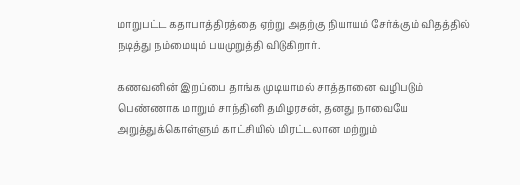மாறுபட்ட கதாபாத்திரத்தை ஏற்று அதற்கு நியாயம் சேர்க்கும் விதத்தில் நடித்து நம்மையும் பயமுறுத்தி விடுகிறார்.

கணவனின் இறப்பை தாங்க முடியாமல் சாத்தானை வழிபடும் பெண்ணாக மாறும் சாந்தினி தமிழரசன், தனது நாவையே அறுத்துக்கொள்ளும் காட்சியில் மிரட்டலான மற்றும்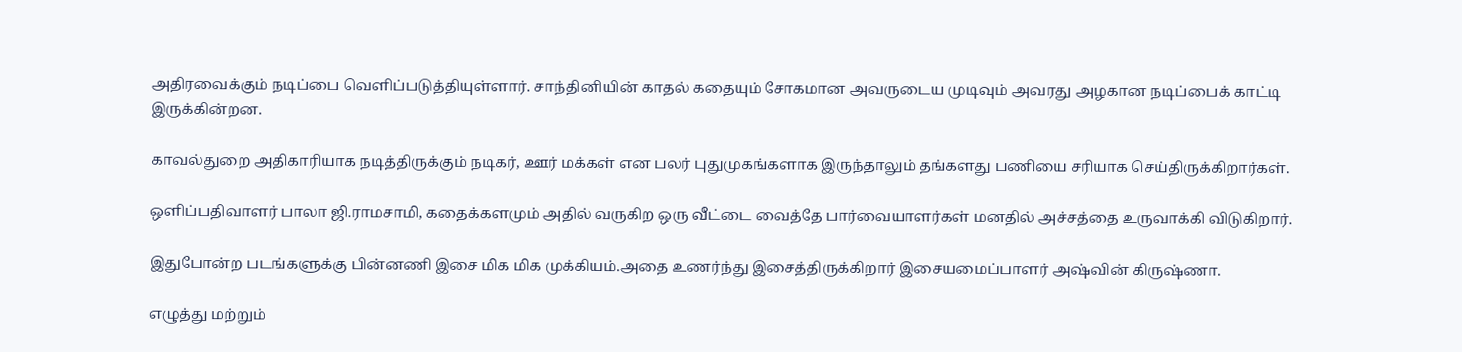அதிரவைக்கும் நடிப்பை வெளிப்படுத்தியுள்ளார். சாந்தினியின் காதல் கதையும் சோகமான அவருடைய முடிவும் அவரது அழகான நடிப்பைக் காட்டி இருக்கின்றன.

காவல்துறை அதிகாரியாக நடித்திருக்கும் நடிகர், ஊர் மக்கள் என பலர் புதுமுகங்களாக இருந்தாலும் தங்களது பணியை சரியாக செய்திருக்கிறார்கள்.

ஒளிப்பதிவாளர் பாலா ஜி.ராமசாமி, கதைக்களமும் அதில் வருகிற ஒரு வீட்டை வைத்தே பார்வையாளர்கள் மனதில் அச்சத்தை உருவாக்கி விடுகிறார்.

இதுபோன்ற படங்களுக்கு பின்னணி இசை மிக மிக முக்கியம்.அதை உணர்ந்து இசைத்திருக்கிறார் இசையமைப்பாளர் அஷ்வின் கிருஷ்ணா.

எழுத்து மற்றும்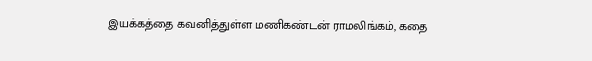இயக்கத்தை கவனித்துள்ள மணிகண்டன் ராமலிங்கம், கதை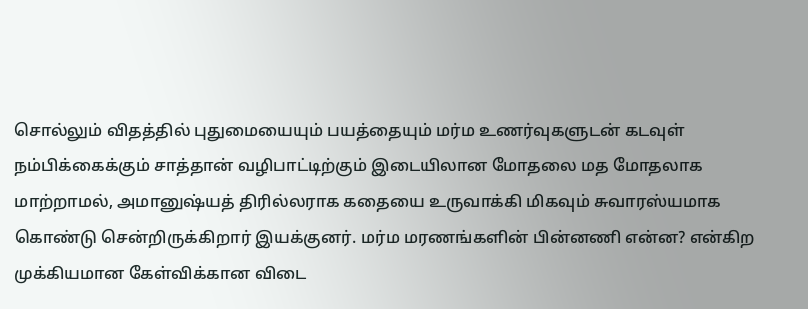சொல்லும் விதத்தில் புதுமையையும் பயத்தையும் மர்ம உணர்வுகளுடன் கடவுள் நம்பிக்கைக்கும் சாத்தான் வழிபாட்டிற்கும் இடையிலான மோதலை மத மோதலாக மாற்றாமல், அமானுஷ்யத் திரில்லராக கதையை உருவாக்கி மிகவும் சுவாரஸ்யமாக கொண்டு சென்றிருக்கிறார் இயக்குனர். மர்ம மரணங்களின் பின்னணி என்ன? என்கிற முக்கியமான கேள்விக்கான விடை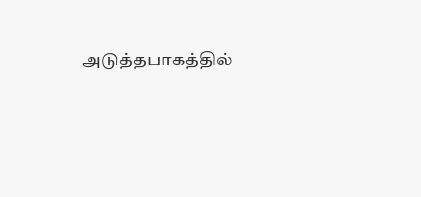அடுத்தபாகத்தில்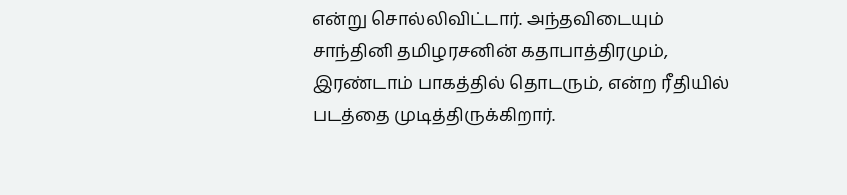என்று சொல்லிவிட்டார். அந்தவிடையும் சாந்தினி தமிழரசனின் கதாபாத்திரமும், இரண்டாம் பாகத்தில் தொடரும், என்ற ரீதியில் படத்தை முடித்திருக்கிறார்.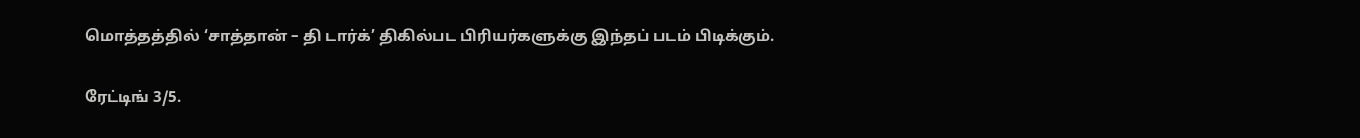மொத்தத்தில் ‘சாத்தான் – தி டார்க்’ திகில்பட பிரியர்களுக்கு இந்தப் படம் பிடிக்கும்.

ரேட்டிங் 3/5.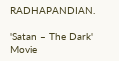RADHAPANDIAN.

'Satan – The Dark' Movie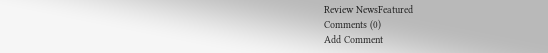Review NewsFeatured
Comments (0)
Add Comment